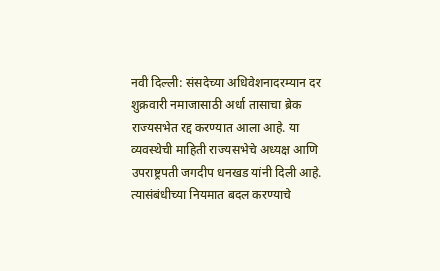नवी दिल्ली: संसदेच्या अधिवेशनादरम्यान दर शुक्रवारी नमाजासाठी अर्धा तासाचा ब्रेक राज्यसभेत रद्द करण्यात आला आहे. या व्यवस्थेची माहिती राज्यसभेचे अध्यक्ष आणि उपराष्ट्रपती जगदीप धनखड यांनी दिली आहे.
त्यासंबंधीच्या नियमात बदल करण्याचे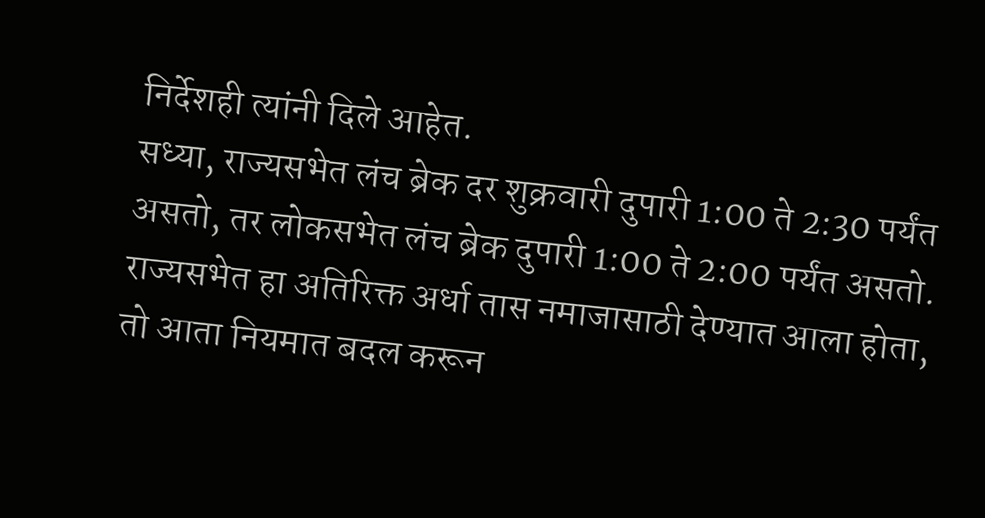निर्देशही त्यांनी दिले आहेत.
सध्या, राज्यसभेत लंच ब्रेक दर शुक्रवारी दुपारी 1:00 ते 2:30 पर्यंत असतो, तर लोकसभेत लंच ब्रेक दुपारी 1:00 ते 2:00 पर्यंत असतो. राज्यसभेत हा अतिरिक्त अर्धा तास नमाजासाठी देण्यात आला होता, तो आता नियमात बदल करून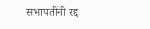सभापतींनी रद्द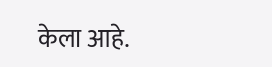केला आहे.